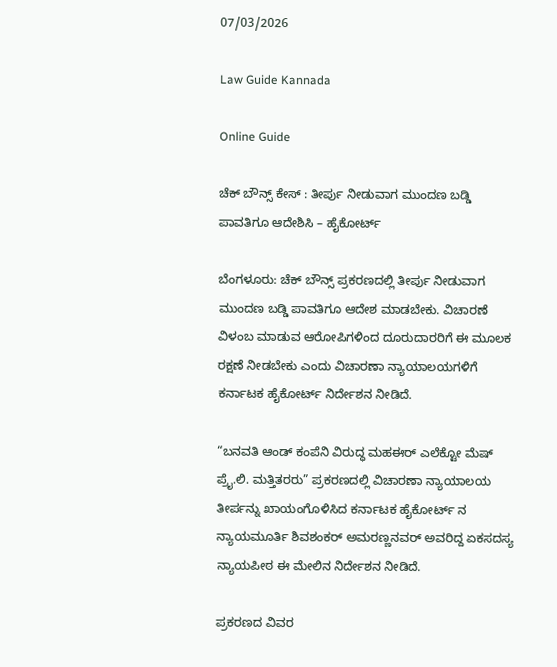07/03/2026

Law Guide Kannada

Online Guide

ಚೆಕ್ ಬೌನ್ಸ್ ಕೇಸ್ : ತೀರ್ಪು ನೀಡುವಾಗ ಮುಂದಣ ಬಡ್ಡಿ ಪಾವತಿಗೂ ಆದೇಶಿಸಿ – ಹೈಕೋರ್ಟ್

ಬೆಂಗಳೂರು: ಚೆಕ್ ಬೌನ್ಸ್ ಪ್ರಕರಣದಲ್ಲಿ ತೀರ್ಪು ನೀಡುವಾಗ ಮುಂದಣ ಬಡ್ಡಿ ಪಾವತಿಗೂ ಆದೇಶ ಮಾಡಬೇಕು. ವಿಚಾರಣೆ ವಿಳಂಬ ಮಾಡುವ ಆರೋಪಿಗಳಿಂದ ದೂರುದಾರರಿಗೆ ಈ ಮೂಲಕ ರಕ್ಷಣೆ ನೀಡಬೇಕು ಎಂದು ವಿಚಾರಣಾ ನ್ಯಾಯಾಲಯಗಳಿಗೆ ಕರ್ನಾಟಕ ಹೈಕೋರ್ಟ್ ನಿರ್ದೇಶನ ನೀಡಿದೆ.

“ಬನವತಿ ಆಂಡ್ ಕಂಪೆನಿ ವಿರುದ್ಧ ಮಹಈರ್ ಎಲೆಕ್ಟೋ ಮೆಷ್ ಪ್ರೈ.ಲಿ. ಮತ್ತಿತರರು” ಪ್ರಕರಣದಲ್ಲಿ ವಿಚಾರಣಾ ನ್ಯಾಯಾಲಯ ತೀರ್ಪನ್ನು ಖಾಯಂಗೊಳಿಸಿದ ಕರ್ನಾಟಕ ಹೈಕೋರ್ಟ್ ನ ನ್ಯಾಯಮೂರ್ತಿ ಶಿವಶಂಕರ್ ಅಮರಣ್ಣನವರ್ ಅವರಿದ್ದ ಏಕಸದಸ್ಯ ನ್ಯಾಯಪೀಠ ಈ ಮೇಲಿನ ನಿರ್ದೇಶನ ನೀಡಿದೆ.

ಪ್ರಕರಣದ ವಿವರ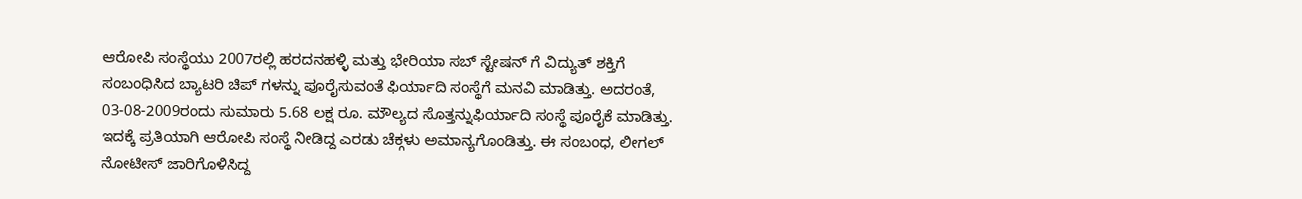ಆರೋಪಿ ಸಂಸ್ಥೆಯು 2007ರಲ್ಲಿ ಹರದನಹಳ್ಳಿ ಮತ್ತು ಭೇರಿಯಾ ಸಬ್ ಸ್ಟೇಷನ್ ಗೆ ವಿದ್ಯುತ್ ಶಕ್ತಿಗೆ ಸಂಬಂಧಿಸಿದ ಬ್ಯಾಟರಿ ಚಿಪ್ ಗಳನ್ನು ಪೂರೈಸುವಂತೆ ಫಿರ್ಯಾದಿ ಸಂಸ್ಥೆಗೆ ಮನವಿ ಮಾಡಿತ್ತು. ಅದರಂತೆ, 03-08-2009ರಂದು ಸುಮಾರು 5.68 ಲಕ್ಷ ರೂ. ಮೌಲ್ಯದ ಸೊತ್ತನ್ನುಫಿರ್ಯಾದಿ ಸಂಸ್ಥೆ ಪೂರೈಕೆ ಮಾಡಿತ್ತು. ಇದಕ್ಕೆ ಪ್ರತಿಯಾಗಿ ಆರೋಪಿ ಸಂಸ್ಥೆ ನೀಡಿದ್ದ ಎರಡು ಚೆಕ್ಗಳು ಅಮಾನ್ಯಗೊಂಡಿತ್ತು. ಈ ಸಂಬಂಧ, ಲೀಗಲ್ ನೋಟೀಸ್ ಜಾರಿಗೊಳಿಸಿದ್ದ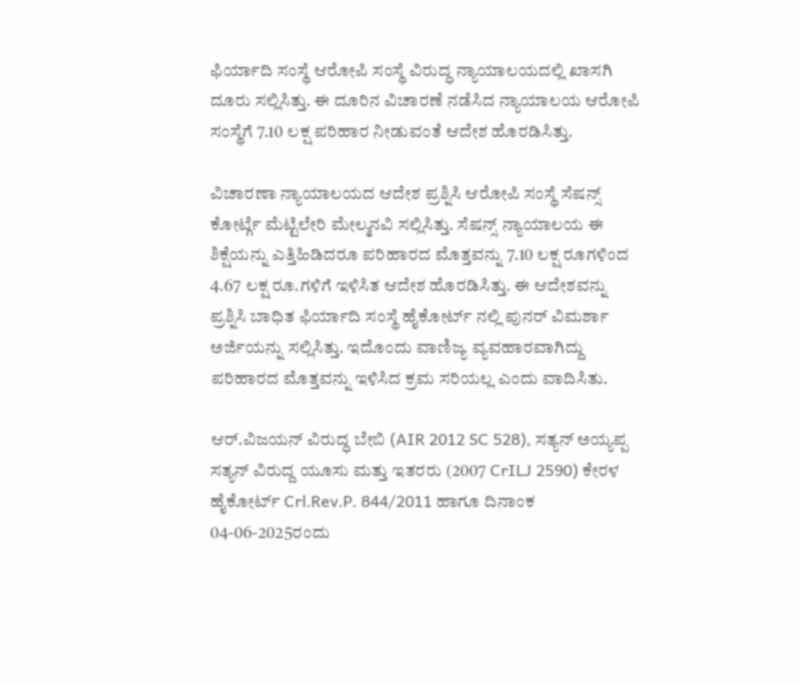ಫಿರ್ಯಾದಿ ಸಂಸ್ಥೆ ಆರೋಪಿ ಸಂಸ್ಥೆ ವಿರುದ್ಧ ನ್ಯಾಯಾಲಯದಲ್ಲಿ ಖಾಸಗಿ ದೂರು ಸಲ್ಲಿಸಿತ್ತು. ಈ ದೂರಿನ ವಿಚಾರಣೆ ನಡೆಸಿದ ನ್ಯಾಯಾಲಯ ಆರೋಪಿ ಸಂಸ್ಥೆಗೆ 7.10 ಲಕ್ಷ ಪರಿಹಾರ ನೀಡುವಂತೆ ಆದೇಶ ಹೊರಡಿಸಿತ್ತು.

ವಿಚಾರಣಾ ನ್ಯಾಯಾಲಯದ ಆದೇಶ ಪ್ರಶ್ನಿಸಿ ಆರೋಪಿ ಸಂಸ್ಥೆ ಸೆಷನ್ಸ್ ಕೋರ್ಟ್ಗೆ ಮೆಟ್ಟಿಲೇರಿ ಮೇಲ್ಮನವಿ ಸಲ್ಲಿಸಿತ್ತು. ಸೆಷನ್ಸ್ ನ್ಯಾಯಾಲಯ ಈ ಶಿಕ್ಷೆಯನ್ನು ಎತ್ತಿಹಿಡಿದರೂ ಪರಿಹಾರದ ಮೊತ್ತವನ್ನು 7.10 ಲಕ್ಷ ರೂಗಳಿಂದ 4.67 ಲಕ್ಷ ರೂ.ಗಳಿಗೆ ಇಳಿಸಿತ ಆದೇಶ ಹೊರಡಿಸಿತ್ತು. ಈ ಆದೇಶವನ್ನು ಪ್ರಶ್ನಿಸಿ ಬಾಧಿತ ಫಿರ್ಯಾದಿ ಸಂಸ್ಥೆ ಹೈಕೋರ್ಟ್ ನಲ್ಲಿ ಪುನರ್ ವಿಮರ್ಶಾ ಅರ್ಜಿಯನ್ನು ಸಲ್ಲಿಸಿತ್ತು. ಇದೊಂದು ವಾಣಿಜ್ಯ ವ್ಯವಹಾರವಾಗಿದ್ದು ಪರಿಹಾರದ ಮೊತ್ತವನ್ನು ಇಳಿಸಿದ ಕ್ರಮ ಸರಿಯಲ್ಲ ಎಂದು ವಾದಿಸಿತು.

ಆರ್.ವಿಜಯನ್ ವಿರುದ್ಧ ಬೇಬಿ (AIR 2012 SC 528), ಸತ್ಯನ್ ಅಯ್ಯಪ್ಪ ಸತ್ಯನ್ ವಿರುದ್ದ ಯೂಸು ಮತ್ತು ಇತರರು (2007 CrILJ 2590) ಕೇರಳ ಹೈಕೋರ್ಟ್ Crl.Rev.P. 844/2011 ಹಾಗೂ ದಿನಾಂಕ 04-06-2025ರಂದು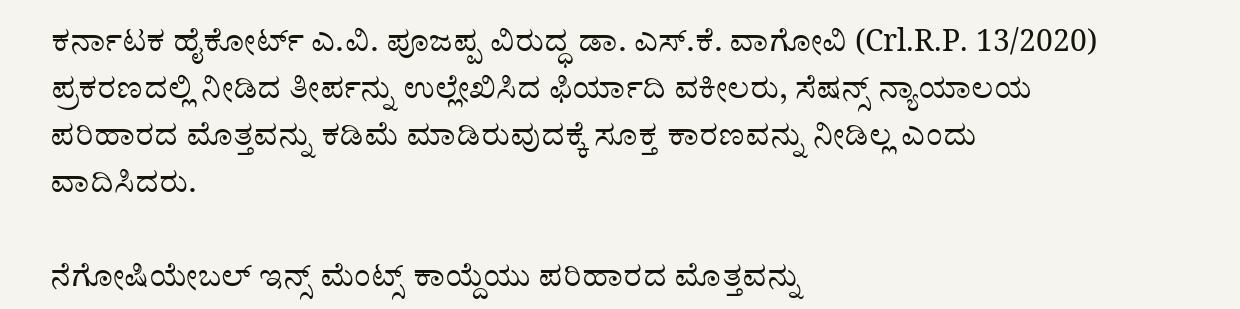ಕರ್ನಾಟಕ ಹೈಕೋರ್ಟ್ ಎ.ವಿ. ಪೂಜಪ್ಪ ವಿರುದ್ಧ ಡಾ. ಎಸ್.ಕೆ. ವಾಗೋವಿ (Crl.R.P. 13/2020) ಪ್ರಕರಣದಲ್ಲಿ ನೀಡಿದ ತೀರ್ಪನ್ನು ಉಲ್ಲೇಖಿಸಿದ ಫಿರ್ಯಾದಿ ವಕೀಲರು, ಸೆಷನ್ಸ್ ನ್ಯಾಯಾಲಯ ಪರಿಹಾರದ ಮೊತ್ತವನ್ನು ಕಡಿಮೆ ಮಾಡಿರುವುದಕ್ಕೆ ಸೂಕ್ತ ಕಾರಣವನ್ನು ನೀಡಿಲ್ಲ ಎಂದು ವಾದಿಸಿದರು.

ನೆಗೋಷಿಯೇಬಲ್ ಇನ್ಸ್ ಮೆಂಟ್ಸ್ ಕಾಯ್ದೆಯು ಪರಿಹಾರದ ಮೊತ್ತವನ್ನು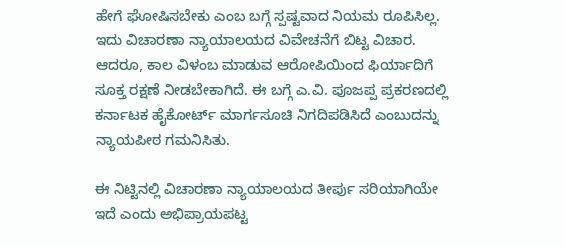ಹೇಗೆ ಘೋಷಿಸಬೇಕು ಎಂಬ ಬಗ್ಗೆ ಸ್ಪಷ್ಟವಾದ ನಿಯಮ ರೂಪಿಸಿಲ್ಲ. ಇದು ವಿಚಾರಣಾ ನ್ಯಾಯಾಲಯದ ವಿವೇಚನೆಗೆ ಬಿಟ್ಟ ವಿಚಾರ. ಆದರೂ, ಕಾಲ ವಿಳಂಬ ಮಾಡುವ ಆರೋಪಿಯಿಂದ ಫಿರ್ಯಾದಿಗೆ ಸೂಕ್ತ ರಕ್ಷಣೆ ನೀಡಬೇಕಾಗಿದೆ. ಈ ಬಗ್ಗೆ ಎ.ವಿ. ಪೂಜಪ್ಪ ಪ್ರಕರಣದಲ್ಲಿ ಕರ್ನಾಟಕ ಹೈಕೋರ್ಟ್ ಮಾರ್ಗಸೂಚಿ ನಿಗದಿಪಡಿಸಿದೆ ಎಂಬುದನ್ನು ನ್ಯಾಯಪೀಠ ಗಮನಿಸಿತು.

ಈ ನಿಟ್ಟಿನಲ್ಲಿ ವಿಚಾರಣಾ ನ್ಯಾಯಾಲಯದ ತೀರ್ಪು ಸರಿಯಾಗಿಯೇ ಇದೆ ಎಂದು ಅಭಿಪ್ರಾಯಪಟ್ಟ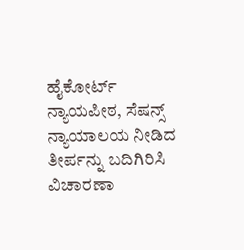ಹೈಕೋರ್ಟ್ ನ್ಯಾಯಪೀಠ, ಸೆಷನ್ಸ್ ನ್ಯಾಯಾಲಯ ನೀಡಿದ ತೀರ್ಪನ್ನು ಬದಿಗಿರಿಸಿ ವಿಚಾರಣಾ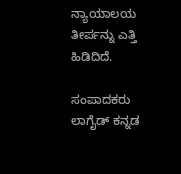ನ್ಯಾಯಾಲಯ ತೀರ್ಪನ್ನು ಎತ್ತಿ ಹಿಡಿದಿದೆ.

ಸಂಪಾದಕರು
ಲಾಗೈಡ್ ಕನ್ನಡ‌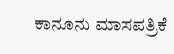ಕಾನೂನು ಮಾಸಪತ್ರಿಕೆ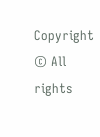Copyright © All rights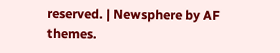reserved. | Newsphere by AF themes.